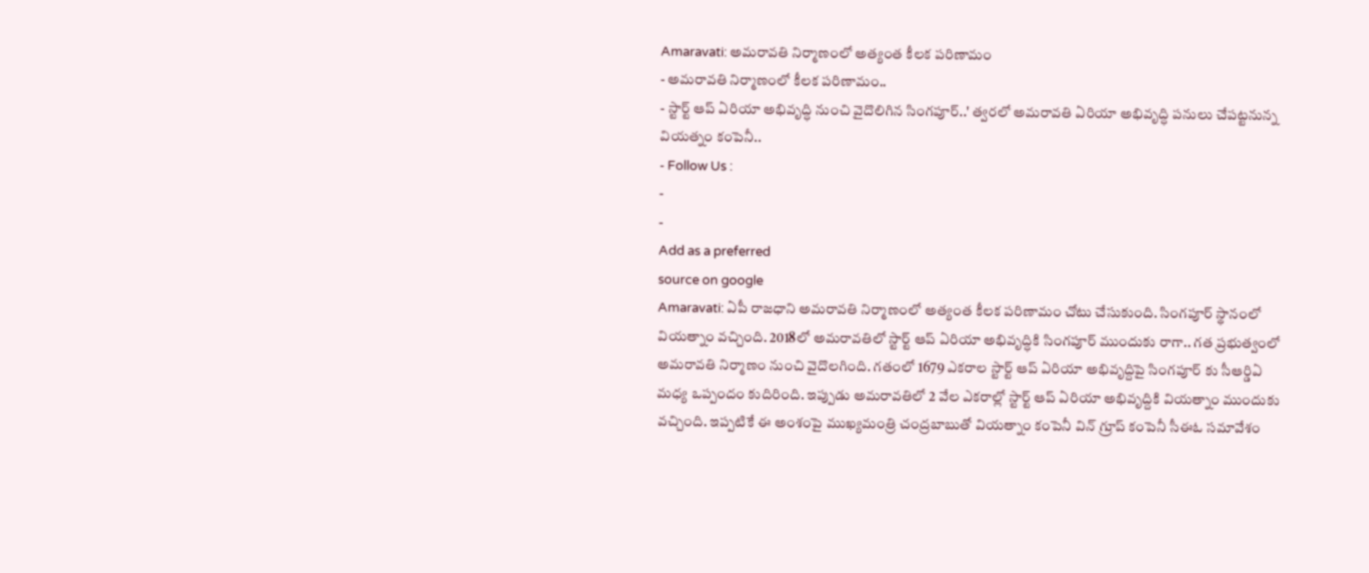Amaravati: అమరావతి నిర్మాణంలో అత్యంత కీలక పరిణామం
- అమరావతి నిర్మాణంలో కీలక పరిణామం..
- స్టార్ట్ ఆప్ ఏరియా అభివృద్ధి నుంచి వైదొలిగిన సింగపూర్..' త్వరలో అమరావతి ఏరియా అభివృద్ధి పనులు చేపట్టనున్న వియత్నం కంపెనీ..
- Follow Us :
-
-
Add as a preferred
source on google
Amaravati: ఏపీ రాజధాని అమరావతి నిర్మాణంలో అత్యంత కీలక పరిణామం చోటు చేసుకుంది. సింగపూర్ స్థానంలో వియత్నాం వచ్చింది. 2018లో అమరావతిలో స్టార్ట్ ఆప్ ఏరియా అభివృద్ధికి సింగపూర్ ముందుకు రాగా.. గత ప్రభుత్వంలో అమరావతి నిర్మాణం నుంచి వైదొలగింది. గతంలో 1679 ఎకరాల స్టార్ట్ ఆప్ ఏరియా అభివృద్దిపై సింగపూర్ కు సీఆర్డిఏ మధ్య ఒప్పందం కుదిరింది. ఇప్పుడు అమరావతిలో 2 వేల ఎకరాల్లో స్టార్ట్ ఆప్ ఏరియా అభివృద్దికి వియత్నాం ముందుకు వచ్చింది. ఇప్పటికే ఈ అంశంపై ముఖ్యమంత్రి చంద్రబాబుతో వియత్నాం కంపెనీ విన్ గ్రూప్ కంపెనీ సీఈఓ సమావేశం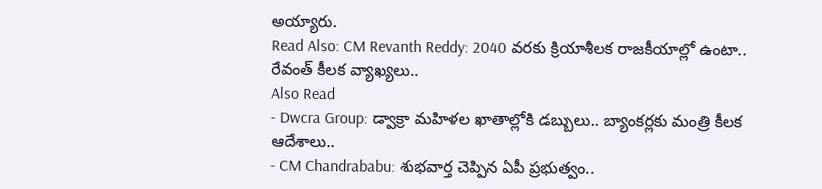అయ్యారు.
Read Also: CM Revanth Reddy: 2040 వరకు క్రియాశీలక రాజకీయాల్లో ఉంటా.. రేవంత్ కీలక వ్యాఖ్యలు..
Also Read
- Dwcra Group: డ్వాక్రా మహిళల ఖాతాల్లోకి డబ్బులు.. బ్యాంకర్లకు మంత్రి కీలక ఆదేశాలు..
- CM Chandrababu: శుభవార్త చెప్పిన ఏపీ ప్రభుత్వం..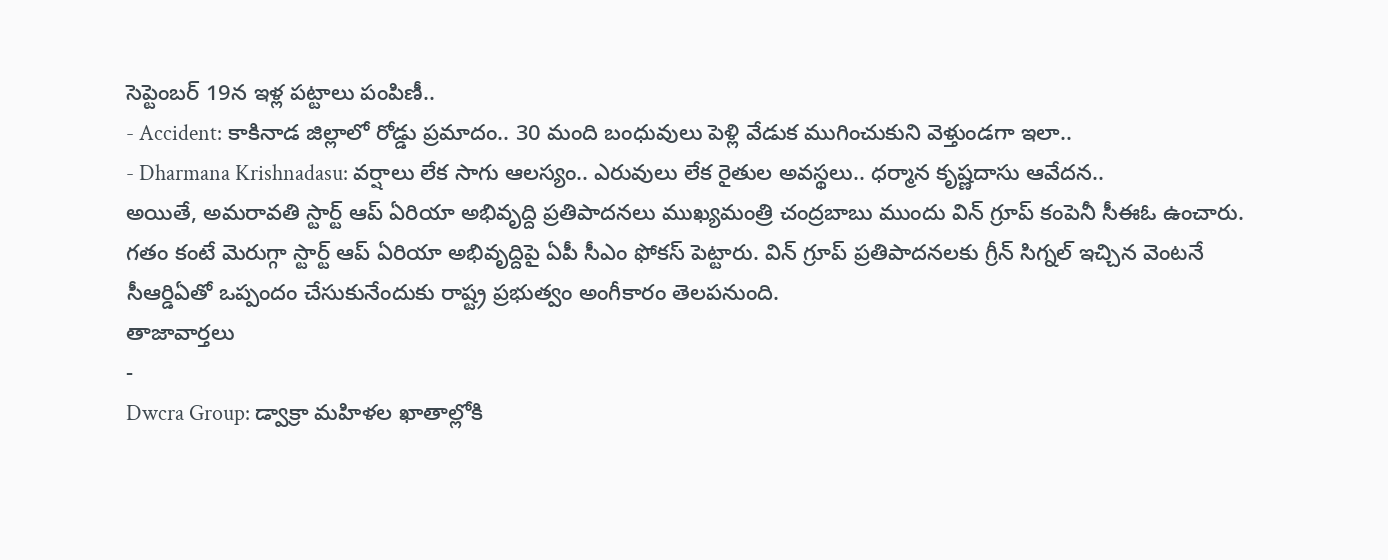సెప్టెంబర్ 19న ఇళ్ల పట్టాలు పంపిణీ..
- Accident: కాకినాడ జిల్లాలో రోడ్డు ప్రమాదం.. 30 మంది బంధువులు పెళ్లి వేడుక ముగించుకుని వెళ్తుండగా ఇలా..
- Dharmana Krishnadasu: వర్షాలు లేక సాగు ఆలస్యం.. ఎరువులు లేక రైతుల అవస్థలు.. ధర్మాన కృష్ణదాసు ఆవేదన..
అయితే, అమరావతి స్టార్ట్ ఆప్ ఏరియా అభివృద్ది ప్రతిపాదనలు ముఖ్యమంత్రి చంద్రబాబు ముందు విన్ గ్రూప్ కంపెనీ సీఈఓ ఉంచారు. గతం కంటే మెరుగ్గా స్టార్ట్ ఆప్ ఏరియా అభివృద్దిపై ఏపీ సీఎం ఫోకస్ పెట్టారు. విన్ గ్రూప్ ప్రతిపాదనలకు గ్రీన్ సిగ్నల్ ఇచ్చిన వెంటనే సీఆర్డిఏతో ఒప్పందం చేసుకునేందుకు రాష్ట్ర ప్రభుత్వం అంగీకారం తెలపనుంది.
తాజావార్తలు
-
Dwcra Group: డ్వాక్రా మహిళల ఖాతాల్లోకి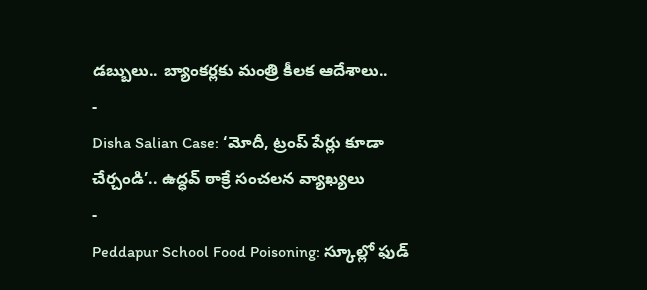డబ్బులు.. బ్యాంకర్లకు మంత్రి కీలక ఆదేశాలు..
-
Disha Salian Case: ‘మోదీ, ట్రంప్ పేర్లు కూడా చేర్చండి’.. ఉద్ధవ్ ఠాక్రే సంచలన వ్యాఖ్యలు
-
Peddapur School Food Poisoning: స్కూల్లో ఫుడ్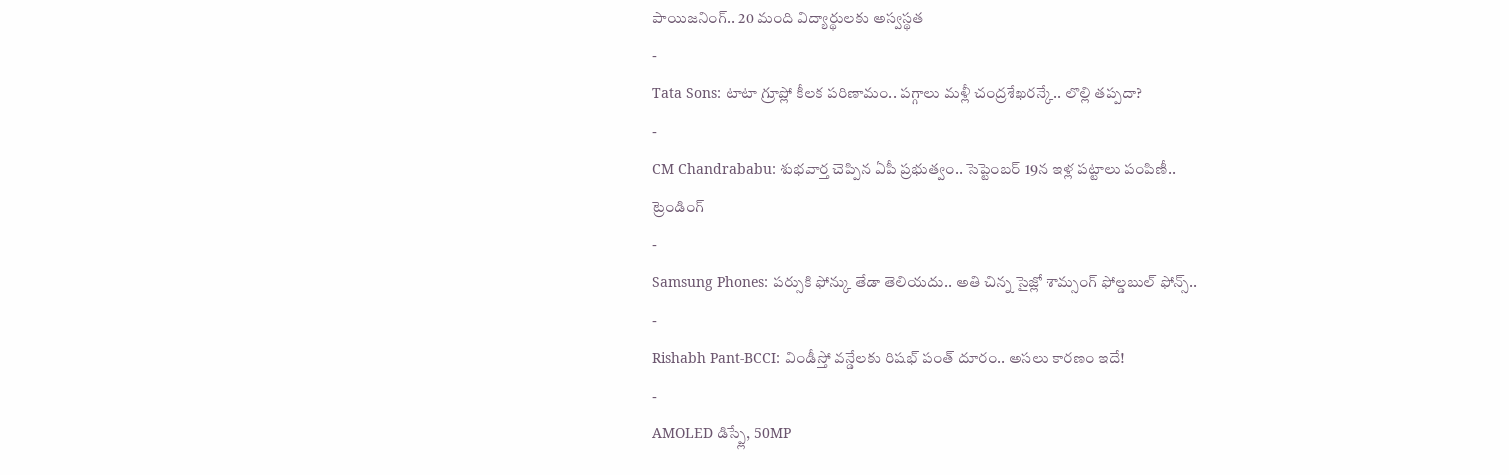పాయిజనింగ్.. 20 మంది విద్యార్థులకు అస్వస్థత
-
Tata Sons: టాటా గ్రూప్లో కీలక పరిణామం.. పగ్గాలు మళ్లీ చంద్రశేఖరన్కే.. లొల్లి తప్పదా?
-
CM Chandrababu: శుభవార్త చెప్పిన ఏపీ ప్రభుత్వం.. సెప్టెంబర్ 19న ఇళ్ల పట్టాలు పంపిణీ..
ట్రెండింగ్
-
Samsung Phones: పర్సుకి ఫోన్కు తేడా తెలియదు.. అతి చిన్న సైజ్లో శామ్సంగ్ ఫోల్డబుల్ ఫోన్స్..
-
Rishabh Pant-BCCI: విండీస్తో వన్డేలకు రిషభ్ పంత్ దూరం.. అసలు కారణం ఇదే!
-
AMOLED డిస్ప్లే, 50MP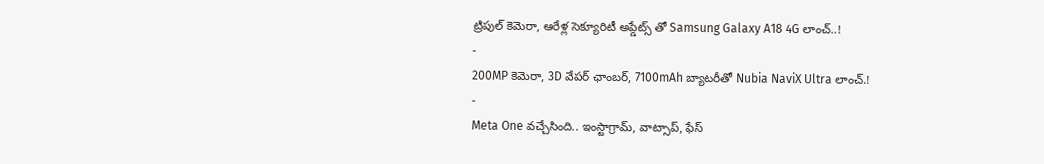ట్రిపుల్ కెమెరా, ఆరేళ్ల సెక్యూరిటీ అప్డేట్స్ తో Samsung Galaxy A18 4G లాంచ్..!
-
200MP కెమెరా, 3D వేపర్ ఛాంబర్, 7100mAh బ్యాటరీతో Nubia NaviX Ultra లాంచ్.!
-
Meta One వచ్చేసింది.. ఇంస్టాగ్రామ్, వాట్సాప్, ఫేస్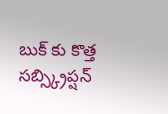బుక్ కు కొత్త సబ్స్క్రిప్షన్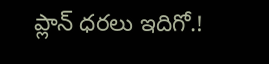ప్లాన్ ధరలు ఇదిగో.!